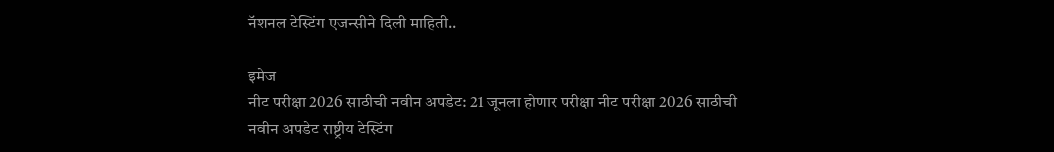नॅशनल टेस्टिंग एजन्सीने दिली माहिती..

इमेज
नीट परीक्षा 2026 साठीची नवीन अपडेट: 21 जूनला होणार परीक्षा नीट परीक्षा 2026 साठीची नवीन अपडेट राष्ट्रीय टेस्टिंग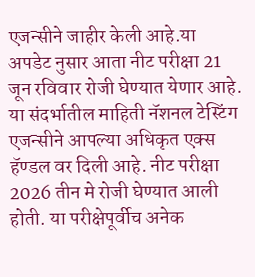एजन्सीने जाहीर केली आहे.या अपडेट नुसार आता नीट परीक्षा 21 जून रविवार रोजी घेण्यात येणार आहे. या संदर्भातील माहिती नॅशनल टेस्टिंग एजन्सीने आपल्या अधिकृत एक्स हॅण्डल वर दिली आहे. नीट परीक्षा 2026 तीन मे रोजी घेण्यात आली होती. या परीक्षेपूर्वीच अनेक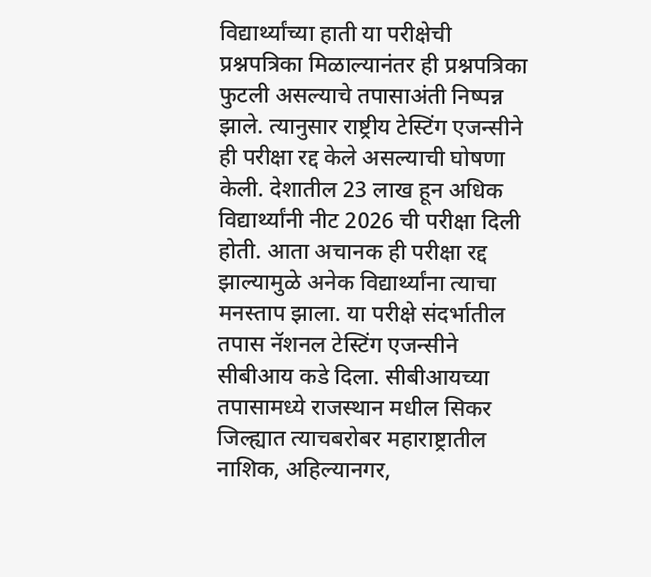विद्यार्थ्यांच्या हाती या परीक्षेची प्रश्नपत्रिका मिळाल्यानंतर ही प्रश्नपत्रिका फुटली असल्याचे तपासाअंती निष्पन्न झाले. त्यानुसार राष्ट्रीय टेस्टिंग एजन्सीने ही परीक्षा रद्द केले असल्याची घोषणा केली. देशातील 23 लाख हून अधिक विद्यार्थ्यांनी नीट 2026 ची परीक्षा दिली होती. आता अचानक ही परीक्षा रद्द झाल्यामुळे अनेक विद्यार्थ्यांना त्याचा मनस्ताप झाला. या परीक्षे संदर्भातील तपास नॅशनल टेस्टिंग एजन्सीने सीबीआय कडे दिला. सीबीआयच्या तपासामध्ये राजस्थान मधील सिकर जिल्ह्यात त्याचबरोबर महाराष्ट्रातील नाशिक, अहिल्यानगर,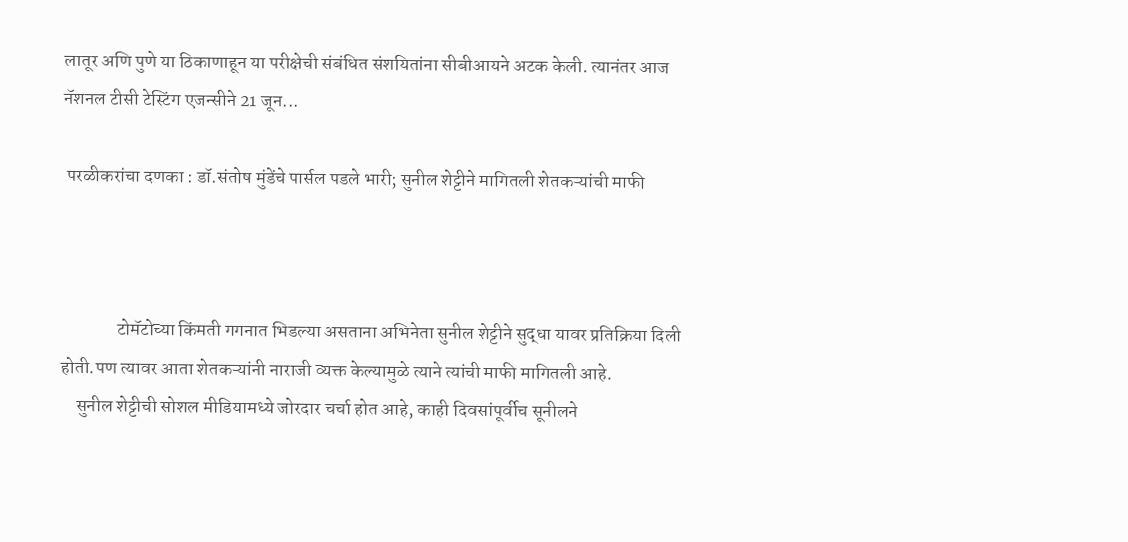लातूर अणि पुणे या ठिकाणाहून या परीक्षेची संबंधित संशयितांना सीबीआयने अटक केली. त्यानंतर आज नॅशनल टीसी टेस्टिंग एजन्सीने 21 जून...

 परळीकरांचा दणका : डॉ.संतोष मुंडेंचे पार्सल पडले भारी; सुनील शेट्टीने मागितली शेतकऱ्यांची माफी



               टोमॅटोच्या किंमती गगनात भिडल्या असताना अभिनेता सुनील शेट्टीने सुद्धा यावर प्रतिक्रिया दिली होती.पण त्यावर आता शेतकऱ्यांनी नाराजी व्यक्त केल्यामुळे त्याने त्यांची माफी मागितली आहे.
    सुनील शेट्टीची सोशल मीडियामध्ये जोरदार चर्चा होत आहे, काही दिवसांपूर्वीच सूनीलने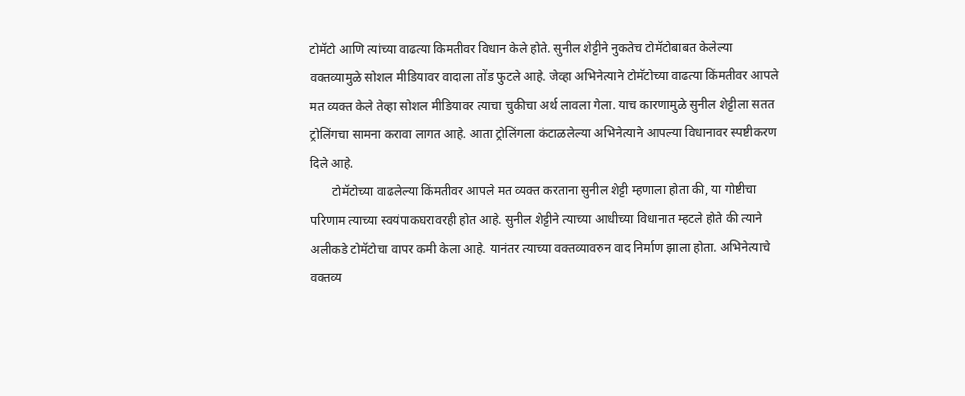टोमॅटो आणि त्यांच्या वाढत्या किमतीवर विधान केले होते. सुनील शेट्टीने नुकतेच टोमॅटोबाबत केलेल्या वक्तव्यामुळे सोशल मीडियावर वादाला तोंड फुटले आहे. जेव्हा अभिनेत्याने टोमॅटोच्या वाढत्या किंमतीवर आपले मत व्यक्त केले तेव्हा सोशल मीडियावर त्याचा चुकीचा अर्थ लावला गेला. याच कारणामुळे सुनील शेट्टीला सतत ट्रोलिंगचा सामना करावा लागत आहे. आता ट्रोलिंगला कंटाळलेल्या अभिनेत्याने आपल्या विधानावर स्पष्टीकरण दिले आहे.
       टोमॅटोच्या वाढलेल्या किंमतीवर आपले मत व्यक्त करताना सुनील शेट्टी म्हणाला होता की, या गोष्टीचा परिणाम त्याच्या स्वयंपाकघरावरही होत आहे. सुनील शेट्टीने त्याच्या आधीच्या विधानात म्हटले होते की त्याने अलीकडे टोमॅटोचा वापर कमी केला आहे. यानंतर त्याच्या वक्तव्यावरुन वाद निर्माण झाला होता. अभिनेत्याचे वक्तव्य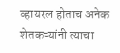व्हायरल होताच अनेक शेतकऱ्यांनी त्याचा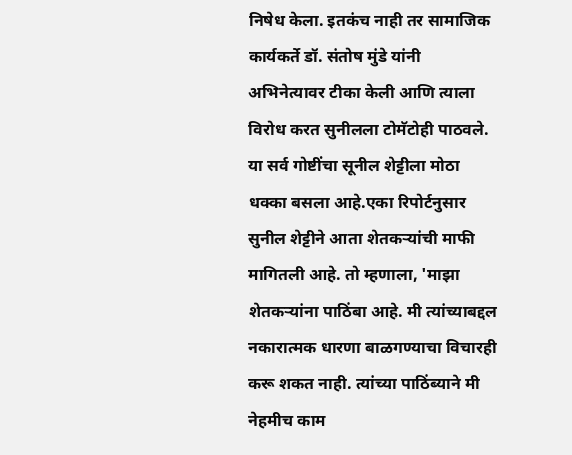निषेध केला. इतकंच नाही तर सामाजिक कार्यकर्ते डॉ. संतोष मुंडे यांनी अभिनेत्यावर टीका केली आणि त्याला विरोध करत सुनीलला टोमॅटोही पाठवले. या सर्व गोष्टींचा सूनील शेट्टीला मोठा धक्का बसला आहे.एका रिपोर्टनुसार सुनील शेट्टीने आता शेतकऱ्यांची माफी मागितली आहे. तो म्हणाला, 'माझा शेतकऱ्यांना पाठिंबा आहे. मी त्यांच्याबद्दल नकारात्मक धारणा बाळगण्याचा विचारही करू शकत नाही. त्यांच्या पाठिंब्याने मी नेहमीच काम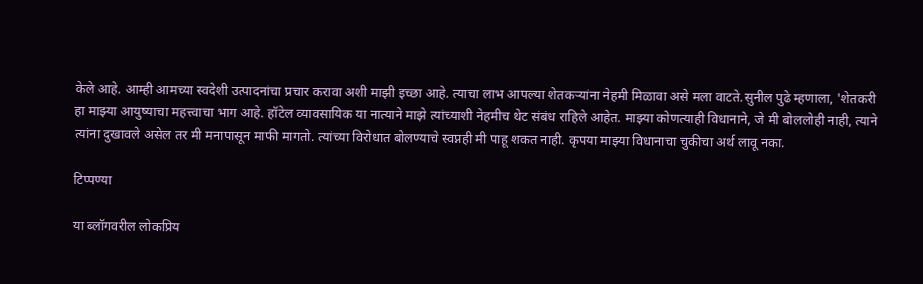केले आहे. आम्ही आमच्या स्वदेशी उत्पादनांचा प्रचार करावा अशी माझी इच्छा आहे. त्याचा लाभ आपल्या शेतकऱ्यांना नेहमी मिळावा असे मला वाटते.सुनील पुढे म्हणाला, 'शेतकरी हा माझ्या आयुष्याचा महत्त्वाचा भाग आहे. हॉटेल व्यावसायिक या नात्याने माझे त्यांच्याशी नेहमीच थेट संबंध राहिले आहेत. माझ्या कोणत्याही विधानाने, जे मी बोललोही नाही, त्याने त्यांना दुखावले असेल तर मी मनापासून माफी मागतो. त्यांच्या विरोधात बोलण्याचे स्वप्नही मी पाहू शकत नाही. कृपया माझ्या विधानाचा चुकीचा अर्थ लावू नका.

टिप्पण्या

या ब्लॉगवरील लोकप्रिय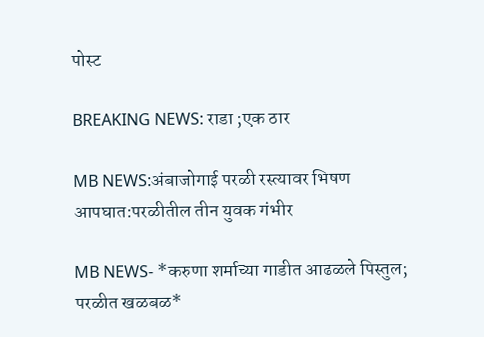पोस्ट

BREAKING NEWS: राडा ;एक ठार

MB NEWS:अंबाजोगाई परळी रस्त्यावर भिषण आपघात:परळीतील तीन युवक गंभीर

MB NEWS- *करुणा शर्माच्या गाडीत आढळले पिस्तुल; परळीत खळबळ*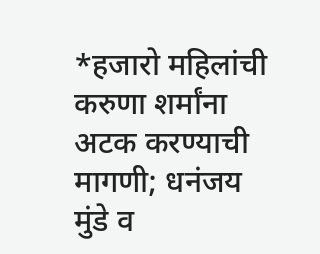*हजारो महिलांची करुणा शर्मांना अटक करण्याची मागणी; धनंजय मुंडे व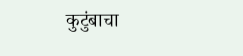कुटुंबाचा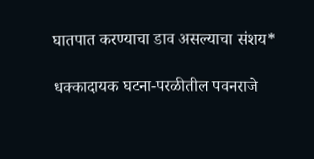घातपात करण्याचा डाव असल्याचा संशय*

धक्कादायक घटना-परळीतील पवनराजे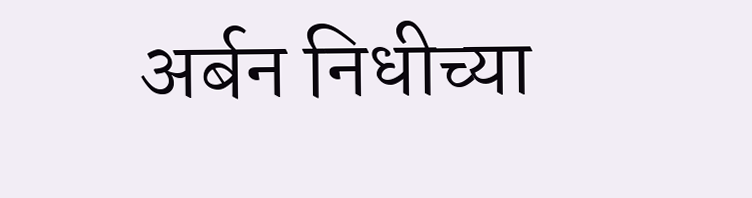अर्बन निधीच्या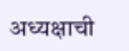अध्यक्षाची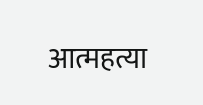आत्महत्या